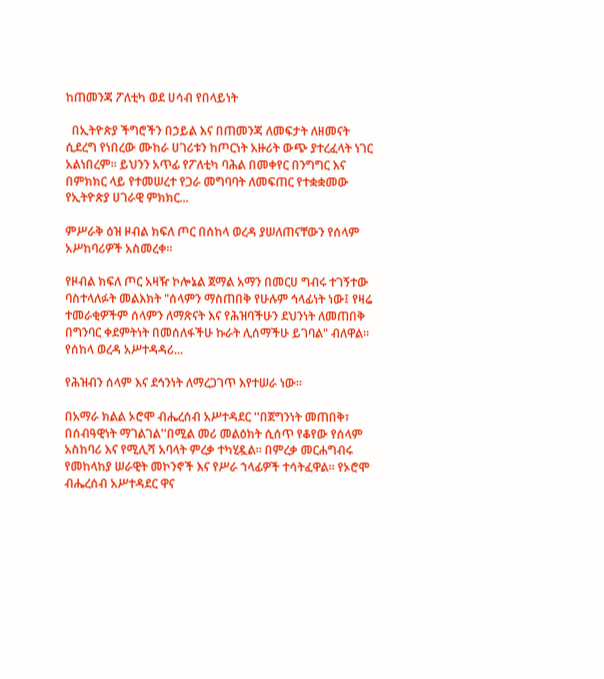ከጠመንጃ ፖለቲካ ወደ ሀሳብ የበላይነት

  በኢትዮጵያ ችግሮችን በኃይል እና በጠመንጃ ለመፍታት ለዘመናት ሲደረግ የነበረው ሙከራ ሀገሪቱን ከጦርነት አዙሪት ውጭ ያተረፈላት ነገር አልነበረም። ይህንን አጥፊ የፖለቲካ ባሕል በመቀየር በንግግር እና በምክክር ላይ የተመሠረተ የጋራ መግባባት ለመፍጠር የተቋቋመው የኢትዮጵያ ሀገራዊ ምክክር...

ምሥራቅ ዕዝ ዞብል ክፍለ ጦር በሰከላ ወረዳ ያሠለጠናቸውን የሰላም አሥከባሪዎች አስመረቀ።

የዞብል ክፍለ ጦር አዛዥ ኮሎኔል ጀማል አማን በመርሀ ግብሩ ተገኝተው ባስተላለፉት መልእክት "ሰላምን ማስጠበቅ የሁሉም ኅላፊነት ነው፤ የዛሬ ተመራቂዎችም ሰላምን ለማጽናት እና የሕዝባችሁን ደህንነት ለመጠበቅ በግንባር ቀደምትነት በመሰለፋችሁ ኩራት ሊሰማችሁ ይገባል" ብለዋል። የሰከላ ወረዳ አሥተዳዳሪ...

የሕዝብን ሰላም እና ደኅንነት ለማረጋገጥ እየተሠራ ነው።

በአማራ ክልል ኦሮሞ ብሔረሰብ አሥተዳደር ''በጀግንነት መጠበቅ፣ በሰብዓዊነት ማገልገል''በሚል መሪ መልዕክት ሲሰጥ የቆየው የሰላም አስከባሪ እና የሚሊሻ አባላት ምረቃ ተካሂዷል። በምረቃ መርሐግብሩ የመከላከያ ሠራዊት መኮንኖች እና የሥራ ኀላፊዎች ተሳትፈዋል። የኦሮሞ ብሔረሰብ አሥተዳደር ዋና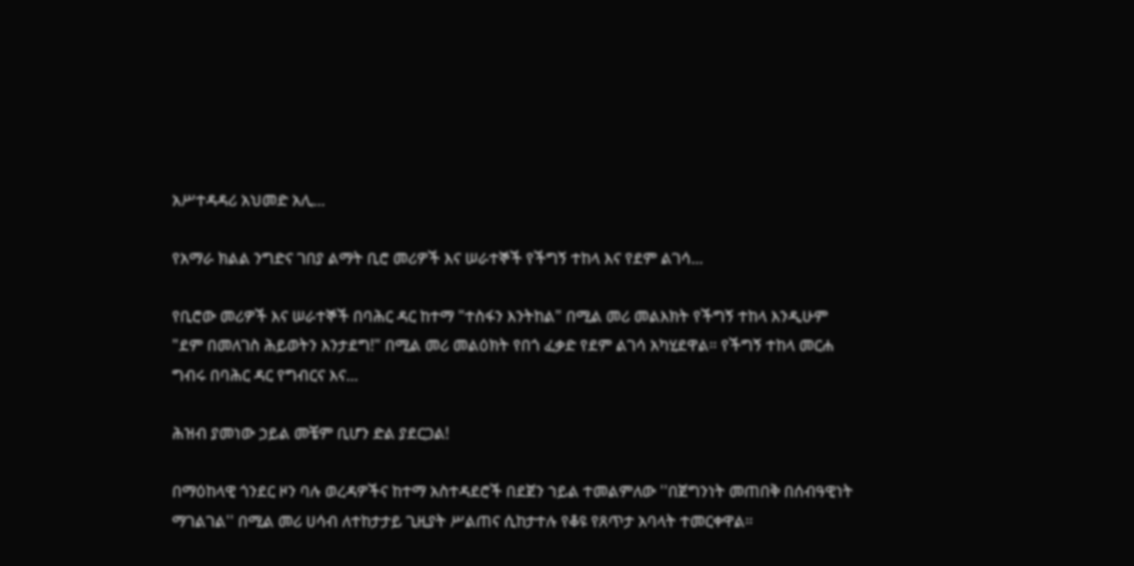አሥተዳዳሪ አህመድ አሊ...

የአማራ ክልል ንግድና ገበያ ልማት ቢሮ መሪዎች እና ሠራተኞች የችግኝ ተከላ እና የደም ልገሳ...

የቢሮው መሪዎች እና ሠራተኞች በባሕር ዳር ከተማ "ተስፋን እንትከል" በሚል መሪ መልእክት የችግኝ ተከላ እንዲሁም "ደም በመለገስ ሕይወትን እንታደግ!" በሚል መሪ መልዕክት የበጎ ፈቃድ የደም ልገሳ አካሂደዋል። የችግኝ ተከላ መርሐ ግብሩ በባሕር ዳር የግብርና እና...

ሕዝብ ያመነው ኃይል መቼም ቢሆን ድል ያደርጋል!

በማዕከላዊ ጎንደር ዞን ባሉ ወረዳዎችና ከተማ አስተዳደሮች በደጀን ኀይል ተመልምለው ''በጀግንነት መጠበቅ በሰብዓዊነት ማገልገል'' በሚል መሪ ሀሳብ ለተከታታይ ጊዚያት ሥልጠና ሲከታተሉ የቆዩ የጸጥታ አባላት ተመርቀዋል።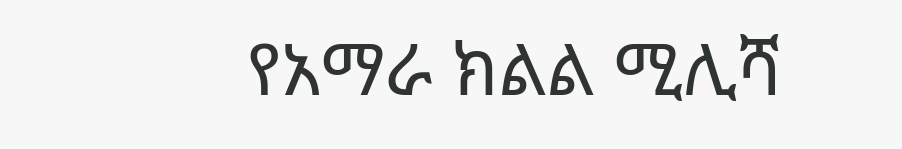የአማራ ክልል ሚሊሻ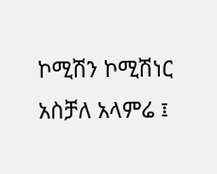ኮሚሽን ኮሚሽነር አስቻለ አላምሬ ፤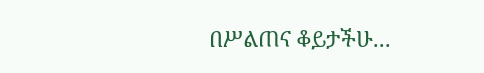በሥልጠና ቆይታችሁ...